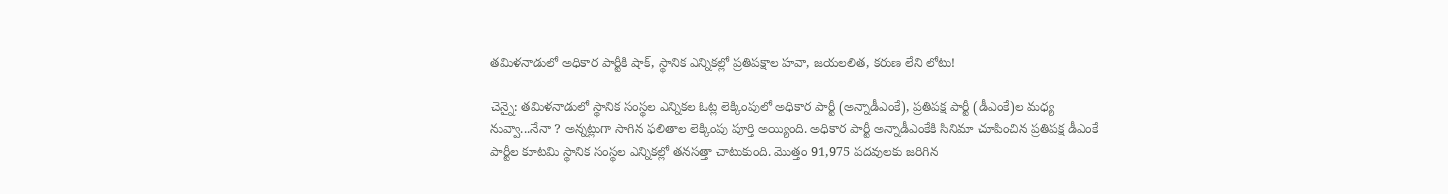తమిళనాడులో అధికార పార్టీకి షాక్, స్థానిక ఎన్నికల్లో ప్రతిపక్షాల హవా, జయలలిత, కరుణ లేని లోటు!

చెన్నై: తమిళనాడులో స్థానిక సంస్థల ఎన్నికల ఓట్ల లెక్కింపులో అధికార పార్టీ (అన్నాడీఎంకే), ప్రతిపక్ష పార్టీ (డీఎంకే)ల మధ్య నువ్వా...నేనా ? అన్నట్లుగా సాగిన ఫలితాల లెక్కింపు పూర్తి అయ్యింది. అధికార పార్టీ అన్నాడీఎంకేకి సినిమా చూపించిన ప్రతిపక్ష డీఎంకే పార్టీల కూటమి స్థానిక సంస్థల ఎన్నికల్లో తనసత్తా చాటుకుంది. మొత్తం 91,975 పదవులకు జరిగిన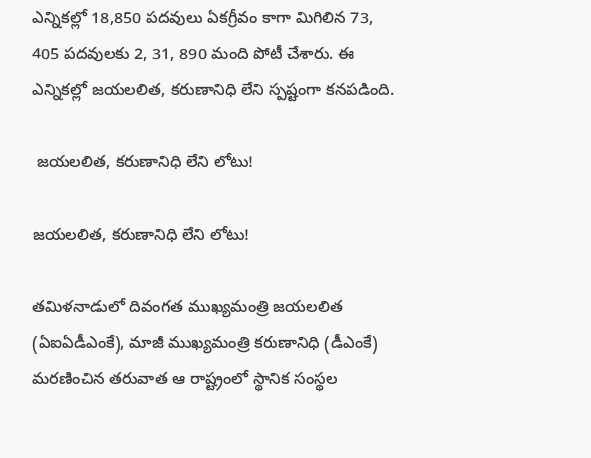ఎన్నికల్లో 18,850 పదవులు ఏకగ్రీవం కాగా మిగిలిన 73, 405 పదవులకు 2, 31, 890 మంది పోటీ చేశారు. ఈ ఎన్నికల్లో జయలలిత, కరుణానిధి లేని స్పష్టంగా కనపడింది.

 జయలలిత, కరుణానిధి లేని లోటు!

జయలలిత, కరుణానిధి లేని లోటు!

తమిళనాడులో దివంగత ముఖ్యమంత్రి జయలలిత (ఏఐఏడీఎంకే), మాజీ ముఖ్యమంత్రి కరుణానిధి (డీఎంకే) మరణించిన తరువాత ఆ రాష్ట్రంలో స్థానిక సంస్థల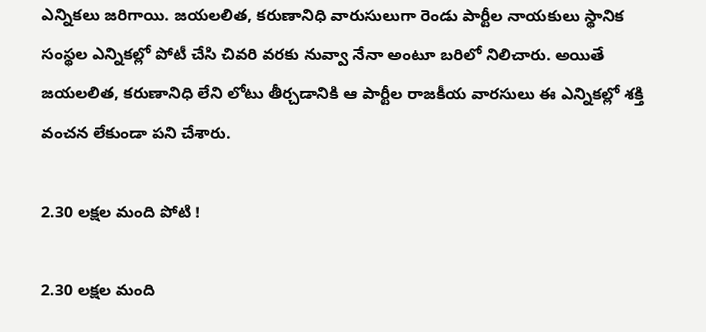ఎన్నికలు జరిగాయి. జయలలిత, కరుణానిధి వారుసులుగా రెండు పార్టీల నాయకులు స్థానిక సంస్థల ఎన్నికల్లో పోటీ చేసి చివరి వరకు నువ్వా నేనా అంటూ బరిలో నిలిచారు. అయితే జయలలిత, కరుణానిధి లేని లోటు తీర్చడానికి ఆ పార్టీల రాజకీయ వారసులు ఈ ఎన్నికల్లో శక్తి వంచన లేకుండా పని చేశారు.

2.30 లక్షల మంది పోటి !

2.30 లక్షల మంది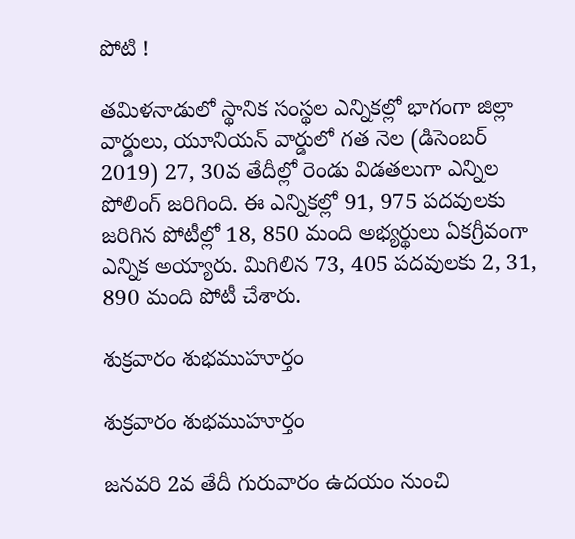పోటి !

తమిళనాడులో స్థానిక సంస్థల ఎన్నికల్లో భాగంగా జిల్లా వార్డులు, యూనియన్ వార్డులో గత నెల (డిసెంబర్ 2019) 27, 30వ తేదీల్లో రెండు విడతలుగా ఎన్నిల పోలింగ్ జరిగింది. ఈ ఎన్నికల్లో 91, 975 పదవులకు జరిగిన పోటీల్లో 18, 850 మంది అభ్యర్థులు ఏకగ్రీవంగా ఎన్నిక అయ్యారు. మిగిలిన 73, 405 పదవులకు 2, 31, 890 మంది పోటీ చేశారు.

శుక్రవారం శుభముహూర్తం

శుక్రవారం శుభముహూర్తం

జనవరి 2వ తేదీ గురువారం ఉదయం నుంచి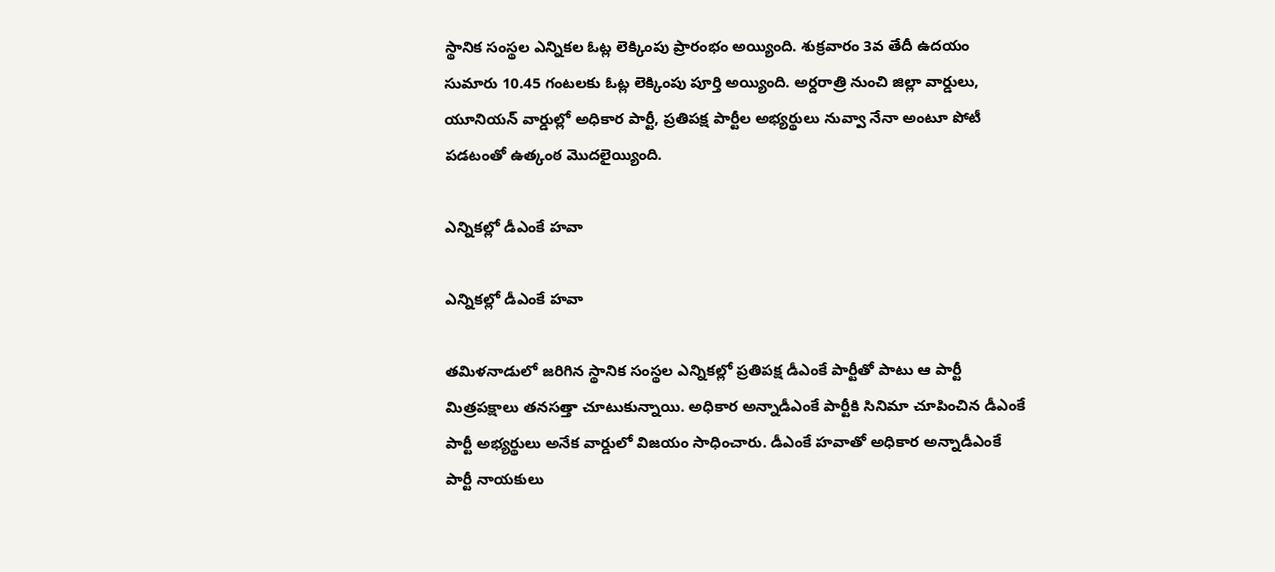స్థానిక సంస్థల ఎన్నికల ఓట్ల లెక్కింపు ప్రారంభం అయ్యింది. శుక్రవారం 3వ తేదీ ఉదయం సుమారు 10.45 గంటలకు ఓట్ల లెక్కింపు పూర్తి అయ్యింది. అర్దరాత్రి నుంచి జిల్లా వార్డులు, యూనియన్ వార్డుల్లో అధికార పార్టీ, ప్రతిపక్ష పార్టీల అభ్యర్థులు నువ్వా నేనా అంటూ పోటీ పడటంతో ఉత్కంఠ మొదలైయ్యింది.

ఎన్నికల్లో డీఎంకే హవా

ఎన్నికల్లో డీఎంకే హవా

తమిళనాడులో జరిగిన స్థానిక సంస్థల ఎన్నికల్లో ప్రతిపక్ష డీఎంకే పార్టీతో పాటు ఆ పార్టీ మిత్రపక్షాలు తనసత్తా చూటుకున్నాయి. అధికార అన్నాడీఎంకే పార్టీకి సినిమా చూపించిన డీఎంకే పార్టీ అభ్యర్థులు అనేక వార్డులో విజయం సాధించారు. డీఎంకే హవాతో అధికార అన్నాడీఎంకే పార్టీ నాయకులు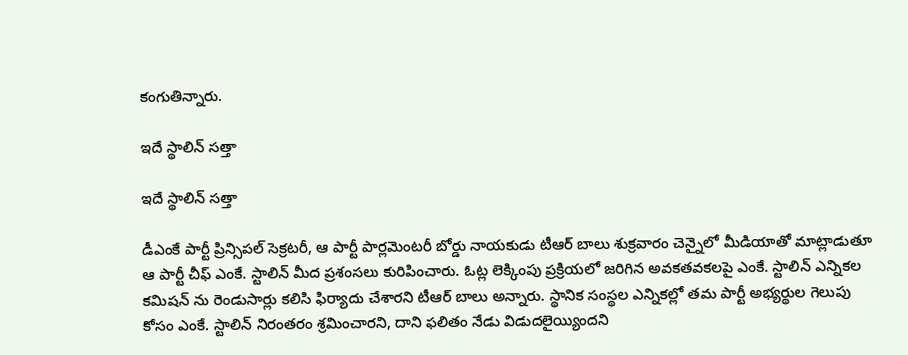కంగుతిన్నారు.

ఇదే స్థాలిన్ సత్తా

ఇదే స్థాలిన్ సత్తా

డీఎంకే పార్టీ ప్రిన్సిపల్ సెక్రటరీ, ఆ పార్టీ పార్లమెంటరీ బోర్డు నాయకుడు టీఆర్ బాలు శుక్రవారం చెన్నైలో మీడియాతో మాట్లాడుతూ ఆ పార్టీ చీఫ్ ఎంకే. స్టాలిన్ మీద ప్రశంసలు కురిపించారు. ఓట్ల లెక్కింపు ప్రక్రియలో జరిగిన అవకతవకలపై ఎంకే. స్టాలిన్ ఎన్నికల కమిషన్ ను రెండుసార్లు కలిసి ఫిర్యాదు చేశారని టీఆర్ బాలు అన్నారు. స్థానిక సంస్థల ఎన్నికల్లో తమ పార్టీ అభ్యర్థుల గెలుపు కోసం ఎంకే. స్టాలిన్ నిరంతరం శ్రమించారని, దాని ఫలితం నేడు విడుదలైయ్యిందని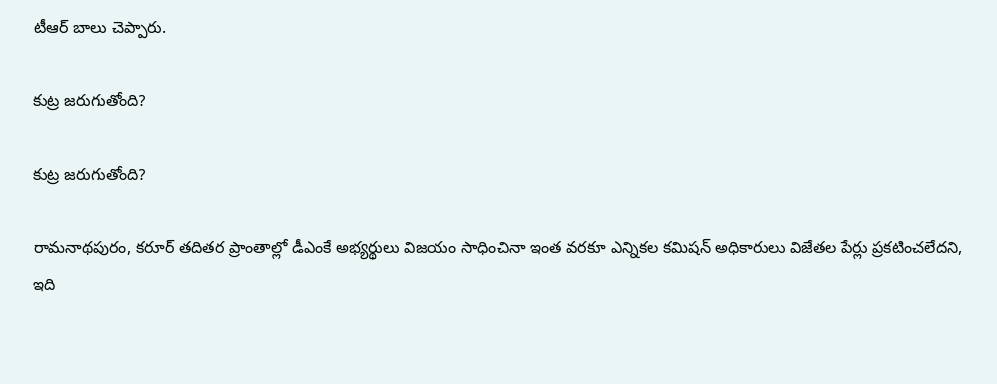టీఆర్ బాలు చెప్పారు.

కుట్ర జరుగుతోంది?

కుట్ర జరుగుతోంది?

రామనాథపురం, కరూర్ తదితర ప్రాంతాల్లో డీఎంకే అభ్యర్థులు విజయం సాధించినా ఇంత వరకూ ఎన్నికల కమిషన్ అధికారులు విజేతల పేర్లు ప్రకటించలేదని, ఇది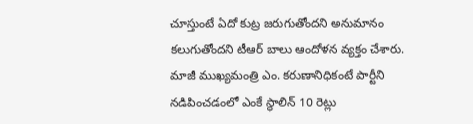చూస్తుంటే ఏదో కుట్ర జరుగుతోందని అనుమానం కలుగుతోందని టీఆర్ బాలు ఆందోళన వ్యక్తం చేశారు. మాజీ ముఖ్యమంత్రి ఎం. కరుణానిధికంటే పార్టీని నడిపించడంలో ఎంకే స్థాలిన్ 10 రెట్లు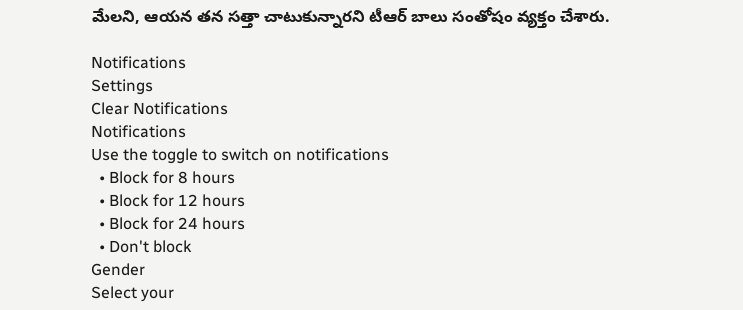మేలని, ఆయన తన సత్తా చాటుకున్నారని టీఆర్ బాలు సంతోషం వ్యక్తం చేశారు.

Notifications
Settings
Clear Notifications
Notifications
Use the toggle to switch on notifications
  • Block for 8 hours
  • Block for 12 hours
  • Block for 24 hours
  • Don't block
Gender
Select your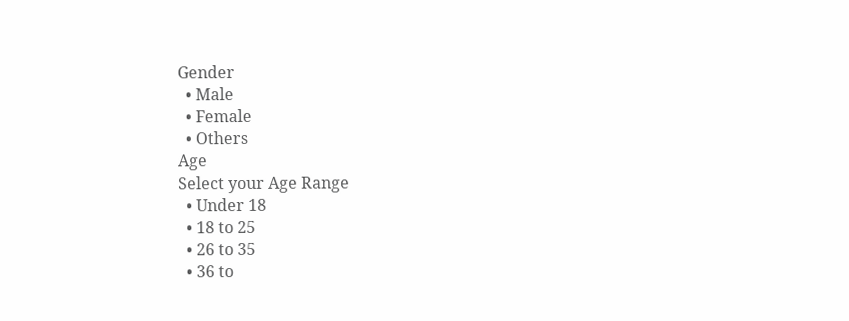Gender
  • Male
  • Female
  • Others
Age
Select your Age Range
  • Under 18
  • 18 to 25
  • 26 to 35
  • 36 to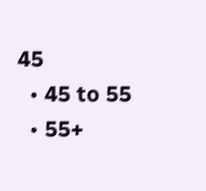45
  • 45 to 55
  • 55+